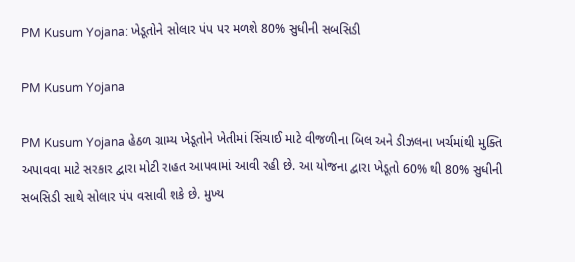PM Kusum Yojana: ખેડૂતોને સોલાર પંપ પર મળશે 80% સુધીની સબસિડી

PM Kusum Yojana

PM Kusum Yojana હેઠળ ગ્રામ્ય ખેડૂતોને ખેતીમાં સિંચાઈ માટે વીજળીના બિલ અને ડીઝલના ખર્ચમાંથી મુક્તિ અપાવવા માટે સરકાર દ્વારા મોટી રાહત આપવામાં આવી રહી છે. આ યોજના દ્વારા ખેડૂતો 60% થી 80% સુધીની સબસિડી સાથે સોલાર પંપ વસાવી શકે છે. મુખ્ય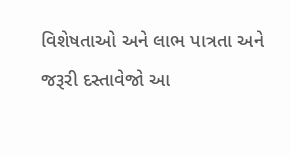વિશેષતાઓ અને લાભ પાત્રતા અને જરૂરી દસ્તાવેજો આ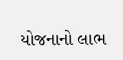યોજનાનો લાભ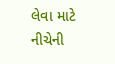લેવા માટે નીચેની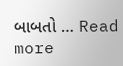બાબતો … Read more